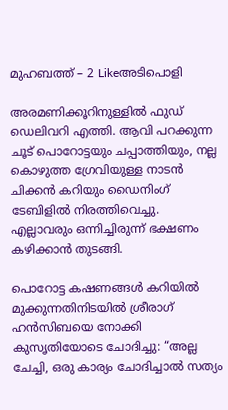മുഹബത്ത് – 2 Likeഅടിപൊളി

അരമണിക്കൂറിനുള്ളിൽ ഫുഡ് ഡെലിവറി എത്തി. ആവി പറക്കുന്ന ചൂട് പൊറോട്ടയും ചപ്പാത്തിയും, നല്ല കൊഴുത്ത ഗ്രേവിയുള്ള നാടൻ ചിക്കൻ കറിയും ഡൈനിംഗ് ടേബിളിൽ നിരത്തിവെച്ചു. എല്ലാവരും ഒന്നിച്ചിരുന്ന് ഭക്ഷണം കഴിക്കാൻ തുടങ്ങി.

പൊറോട്ട കഷണങ്ങൾ കറിയിൽ മുക്കുന്നതിനിടയിൽ ശ്രീരാഗ് ഹൻസിബയെ നോക്കി കുസൃതിയോടെ ചോദിച്ചു: “അല്ല ചേച്ചി, ഒരു കാര്യം ചോദിച്ചാൽ സത്യം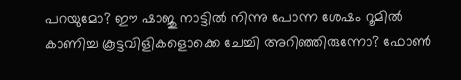പറയുമോ? ഈ ഷാജു നാട്ടിൽ നിന്നു പോന്ന ശേഷം റൂമിൽ കാണിച്ച കൂട്ടവിളികളൊക്കെ ചേച്ചി അറിഞ്ഞിരുന്നോ? ഫോൺ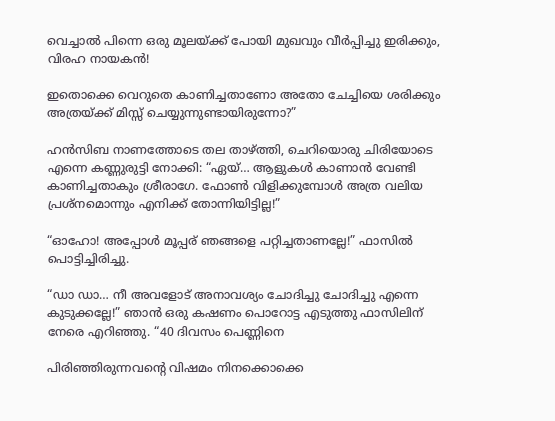വെച്ചാൽ പിന്നെ ഒരു മൂലയ്ക്ക് പോയി മുഖവും വീർപ്പിച്ചു ഇരിക്കും, വിരഹ നായകൻ!

ഇതൊക്കെ വെറുതെ കാണിച്ചതാണോ അതോ ചേച്ചിയെ ശരിക്കും അത്രയ്ക്ക് മിസ്സ് ചെയ്യുന്നുണ്ടായിരുന്നോ?”

ഹൻസിബ നാണത്തോടെ തല താഴ്ത്തി, ചെറിയൊരു ചിരിയോടെ എന്നെ കണ്ണുരുട്ടി നോക്കി: “ഏയ്… ആളുകൾ കാണാൻ വേണ്ടി കാണിച്ചതാകും ശ്രീരാഗേ. ഫോൺ വിളിക്കുമ്പോൾ അത്ര വലിയ പ്രശ്നമൊന്നും എനിക്ക് തോന്നിയിട്ടില്ല!”

“ഓഹോ! അപ്പോൾ മൂപ്പര് ഞങ്ങളെ പറ്റിച്ചതാണല്ലേ!” ഫാസിൽ പൊട്ടിച്ചിരിച്ചു.

“ഡാ ഡാ… നീ അവളോട് അനാവശ്യം ചോദിച്ചു ചോദിച്ചു എന്നെ കുടുക്കല്ലേ!” ഞാൻ ഒരു കഷണം പൊറോട്ട എടുത്തു ഫാസിലിന് നേരെ എറിഞ്ഞു. “40 ദിവസം പെണ്ണിനെ

പിരിഞ്ഞിരുന്നവന്റെ വിഷമം നിനക്കൊക്കെ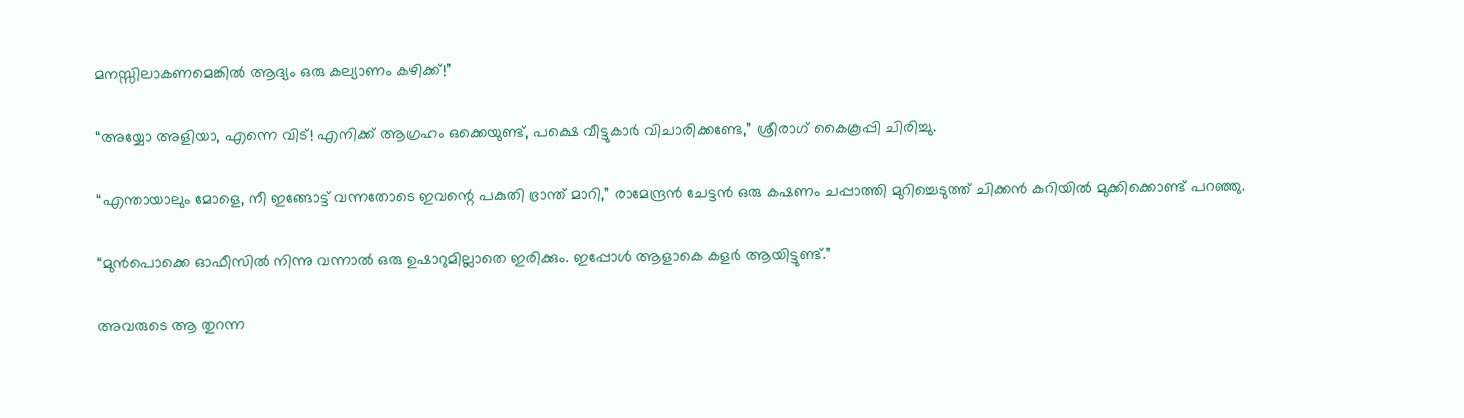മനസ്സിലാകണമെങ്കിൽ ആദ്യം ഒരു കല്യാണം കഴിക്ക്!”

“അയ്യോ അളിയാ, എന്നെ വിട്! എനിക്ക് ആഗ്രഹം ഒക്കെയുണ്ട്, പക്ഷെ വീട്ടുകാർ വിചാരിക്കണ്ടേ,” ശ്രീരാഗ് കൈകൂപ്പി ചിരിച്ചു.

“എന്തായാലും മോളെ, നീ ഇങ്ങോട്ട് വന്നതോടെ ഇവന്റെ പകുതി ഭ്രാന്ത് മാറി,” രാമേന്ദ്രൻ ചേട്ടൻ ഒരു കഷണം ചപ്പാത്തി മുറിച്ചെടുത്ത് ചിക്കൻ കറിയിൽ മുക്കിക്കൊണ്ട് പറഞ്ഞു.

“മുൻപൊക്കെ ഓഫീസിൽ നിന്നു വന്നാൽ ഒരു ഉഷാറുമില്ലാതെ ഇരിക്കും. ഇപ്പോൾ ആളാകെ കളർ ആയിട്ടുണ്ട്.”

അവരുടെ ആ തുറന്ന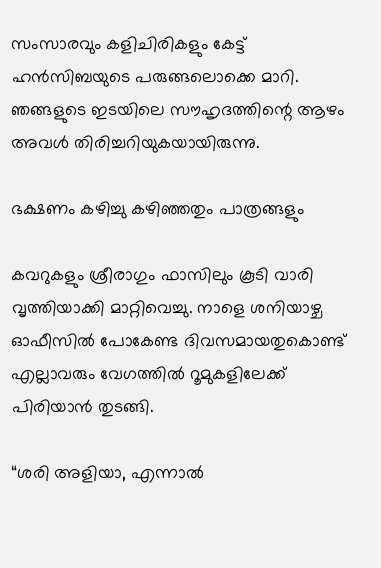സംസാരവും കളിചിരികളും കേട്ട് ഹൻസിബയുടെ പരുങ്ങലൊക്കെ മാറി. ഞങ്ങളുടെ ഇടയിലെ സൗഹൃദത്തിന്റെ ആഴം അവൾ തിരിച്ചറിയുകയായിരുന്നു.

ഭക്ഷണം കഴിച്ചു കഴിഞ്ഞതും പാത്രങ്ങളും

കവറുകളും ശ്രീരാഗും ഫാസിലും കൂടി വാരി വൃത്തിയാക്കി മാറ്റിവെച്ചു. നാളെ ശനിയാഴ്ച ഓഫീസിൽ പോകേണ്ട ദിവസമായതുകൊണ്ട് എല്ലാവരും വേഗത്തിൽ റൂമുകളിലേക്ക് പിരിയാൻ തുടങ്ങി.

“ശരി അളിയാ, എന്നാൽ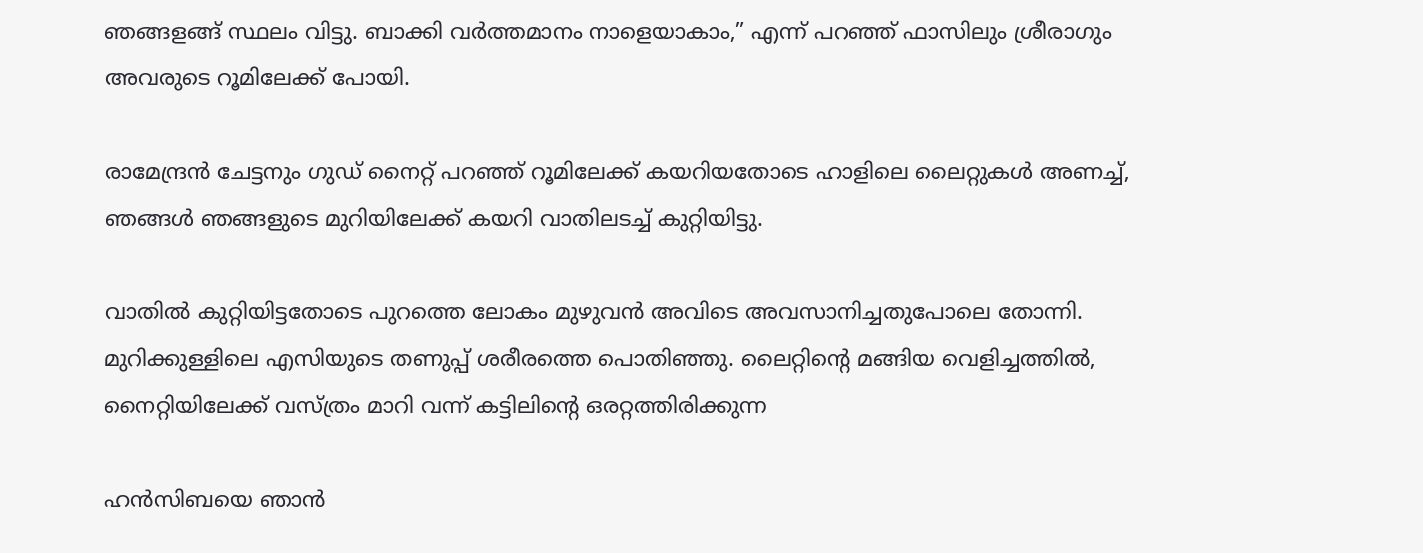ഞങ്ങളങ്ങ് സ്ഥലം വിട്ടു. ബാക്കി വർത്തമാനം നാളെയാകാം,” എന്ന് പറഞ്ഞ് ഫാസിലും ശ്രീരാഗും അവരുടെ റൂമിലേക്ക് പോയി.

രാമേന്ദ്രൻ ചേട്ടനും ഗുഡ് നൈറ്റ് പറഞ്ഞ് റൂമിലേക്ക് കയറിയതോടെ ഹാളിലെ ലൈറ്റുകൾ അണച്ച്, ഞങ്ങൾ ഞങ്ങളുടെ മുറിയിലേക്ക് കയറി വാതിലടച്ച് കുറ്റിയിട്ടു.

വാതിൽ കുറ്റിയിട്ടതോടെ പുറത്തെ ലോകം മുഴുവൻ അവിടെ അവസാനിച്ചതുപോലെ തോന്നി. മുറിക്കുള്ളിലെ എസിയുടെ തണുപ്പ് ശരീരത്തെ പൊതിഞ്ഞു. ലൈറ്റിന്റെ മങ്ങിയ വെളിച്ചത്തിൽ, നൈറ്റിയിലേക്ക് വസ്ത്രം മാറി വന്ന് കട്ടിലിന്റെ ഒരറ്റത്തിരിക്കുന്ന

ഹൻസിബയെ ഞാൻ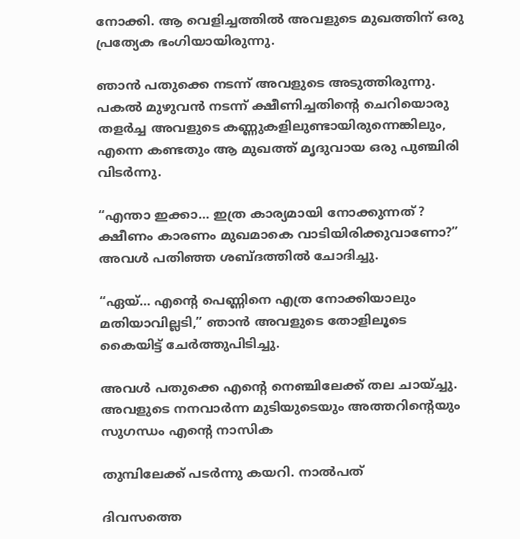നോക്കി. ആ വെളിച്ചത്തിൽ അവളുടെ മുഖത്തിന് ഒരു പ്രത്യേക ഭംഗിയായിരുന്നു.

ഞാൻ പതുക്കെ നടന്ന് അവളുടെ അടുത്തിരുന്നു. പകൽ മുഴുവൻ നടന്ന് ക്ഷീണിച്ചതിന്റെ ചെറിയൊരു തളർച്ച അവളുടെ കണ്ണുകളിലുണ്ടായിരുന്നെങ്കിലും, എന്നെ കണ്ടതും ആ മുഖത്ത് മൃദുവായ ഒരു പുഞ്ചിരി വിടർന്നു.

“എന്താ ഇക്കാ… ഇത്ര കാര്യമായി നോക്കുന്നത്? ക്ഷീണം കാരണം മുഖമാകെ വാടിയിരിക്കുവാണോ?” അവൾ പതിഞ്ഞ ശബ്ദത്തിൽ ചോദിച്ചു.

“ഏയ്… എന്റെ പെണ്ണിനെ എത്ര നോക്കിയാലും മതിയാവില്ലടി,” ഞാൻ അവളുടെ തോളിലൂടെ കൈയിട്ട് ചേർത്തുപിടിച്ചു.

അവൾ പതുക്കെ എന്റെ നെഞ്ചിലേക്ക് തല ചായ്ച്ചു. അവളുടെ നനവാർന്ന മുടിയുടെയും അത്തറിന്റെയും സുഗന്ധം എന്റെ നാസിക

തുമ്പിലേക്ക് പടർന്നു കയറി. നാൽപത്

ദിവസത്തെ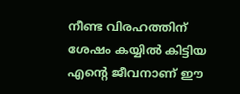നീണ്ട വിരഹത്തിന് ശേഷം കയ്യിൽ കിട്ടിയ എന്റെ ജീവനാണ് ഈ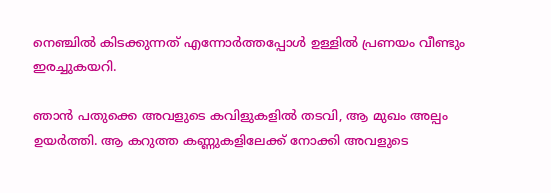നെഞ്ചിൽ കിടക്കുന്നത് എന്നോർത്തപ്പോൾ ഉള്ളിൽ പ്രണയം വീണ്ടും ഇരച്ചുകയറി.

ഞാൻ പതുക്കെ അവളുടെ കവിളുകളിൽ തടവി, ആ മുഖം അല്പം ഉയർത്തി. ആ കറുത്ത കണ്ണുകളിലേക്ക് നോക്കി അവളുടെ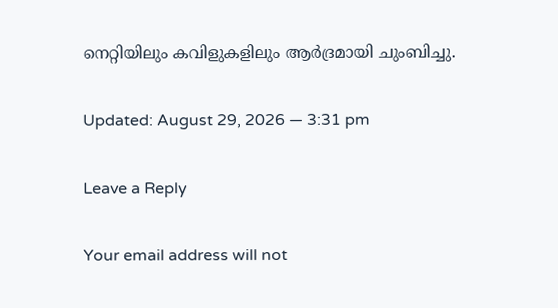നെറ്റിയിലും കവിളുകളിലും ആർദ്രമായി ചുംബിച്ചു.

Updated: August 29, 2026 — 3:31 pm

Leave a Reply

Your email address will not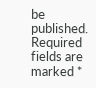be published. Required fields are marked *